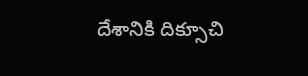దేశానికి దిక్సూచి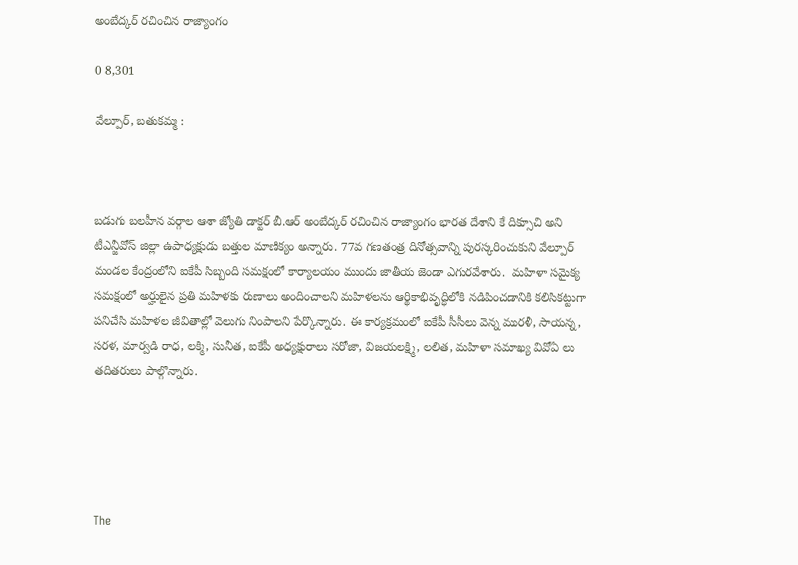అంబేద్కర్ రచించిన రాజ్యాంగం

0 8,301

వేల్పూర్, బతుకమ్మ :



బడుగు బలహీన వర్గాల ఆశా జ్యోతి డాక్టర్ బీ.ఆర్ అంబేద్కర్ రచించిన రాజ్యాంగం భారత దేశాని కే దిక్సూచి అని టీఎన్జీవోస్ జిల్లా ఉపాధ్యక్షుడు బత్తుల మాణిక్యం అన్నారు. 77వ గణతంత్ర దినోత్సవాన్ని పురస్కరించుకుని వేల్పూర్ మండల కేంద్రంలోని ఐకేపీ సిబ్బంది సమక్షంలో కార్యాలయం ముందు జాతీయ జెండా ఎగురవేశారు.  మహిళా సమైక్య సమక్షంలో అర్హులైన ప్రతి మహిళకు రుణాలు అందించాలని మహిళలను ఆర్థికాభివృద్ధిలోకి నడిపించడానికి కలిసికట్టుగా పనిచేసి మహిళల జీవితాల్లో వెలుగు నింపాలని పేర్కొన్నారు. ఈ కార్యక్రమంలో ఐకేపీ సీసీలు వెన్న మురళీ, సాయన్న, సరళ, మార్వడి రాధ, లక్మి, సునీత, ఐకేపీ అధ్యక్షురాలు సరోజా, విజయలక్ష్మి, లలిత, మహిళా సమాఖ్య వివోఏ లు తదితరులు పాల్గొన్నారు.





The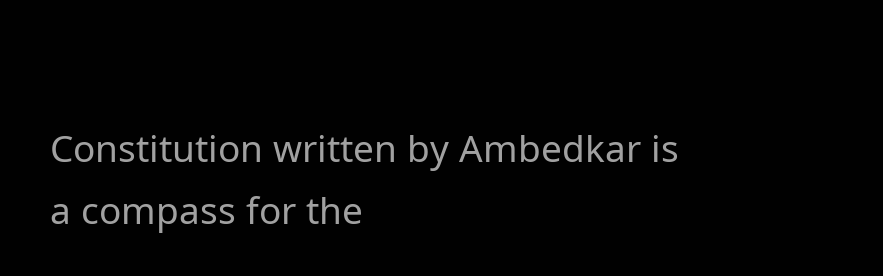Constitution written by Ambedkar is a compass for the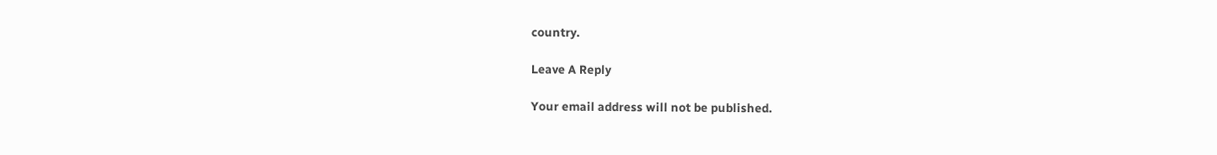country.

Leave A Reply

Your email address will not be published.